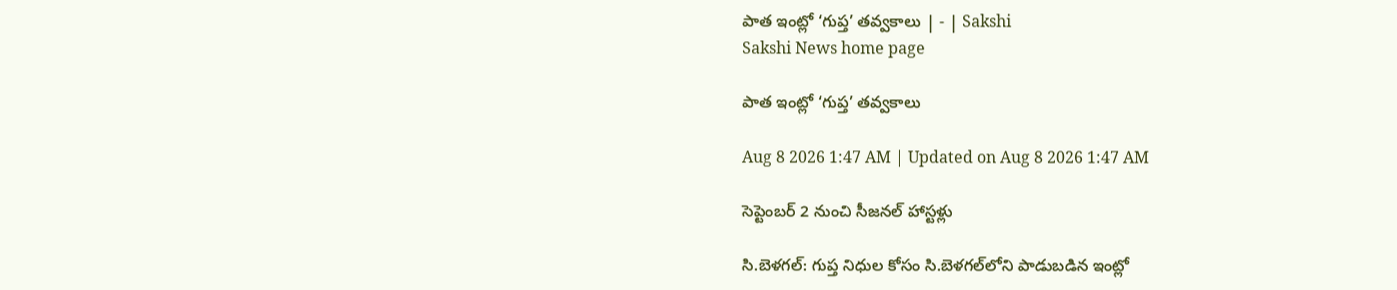పాత ఇంట్లో ‘గుప్త’ తవ్వకాలు | - | Sakshi
Sakshi News home page

పాత ఇంట్లో ‘గుప్త’ తవ్వకాలు

Aug 8 2026 1:47 AM | Updated on Aug 8 2026 1:47 AM

సెప్టెంబర్‌ 2 నుంచి సీజనల్‌ హాస్టళ్లు

సి.బెళగల్‌: గుప్త నిధుల కోసం సి.బెళగల్‌లోని పాడుబడిన ఇంట్లో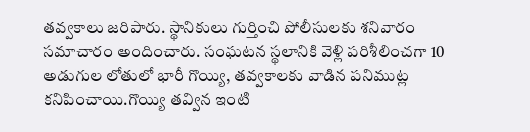తవ్వకాలు జరిపారు. స్థానికులు గుర్తించి పోలీసులకు శనివారం సమాచారం అందించారు. సంఘటన స్థలానికి వెళ్లి పరిశీలించగా 10 అడుగుల లోతులో భారీ గొయ్యి, తవ్వకాలకు వాడిన పనిముట్ల కనిపించాయి.గొయ్యి తవ్విన ఇంటి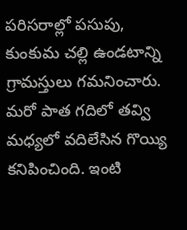పరిసరాల్లో పసుపు, కుంకుమ చల్లి ఉండటాన్ని గ్రామస్తులు గమనించారు. మరో పాత గదిలో తవ్వి మధ్యలో వదిలేసిన గొయ్యి కనిపించింది. ఇంటి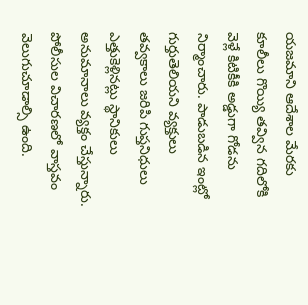యజమాని ఆదేశాల మేరకు కూలీలు గొయ్యి తవ్విన గదిలోకి వెళ్లే కిటికీకి అడ్డుగా గోడను నిర్మాంచారు. పాడుబడిన ఇంట్లో గుర్తుతెలియని వ్యక్తులు తవ్వకాలు జరిపి గుప్తనిధులు ఎత్తుకెళ్లినట్లు స్థానికులు అనుమానాలు వ్యక్తం చేస్తున్నారు. పోలీసుల విచారణలో వాస్తవం వెలుగుచూడాల్సి ఉంది.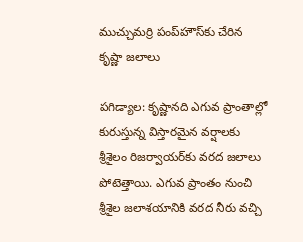ముచ్చుమర్రి పంప్‌హౌస్‌కు చేరిన కృష్ణా జలాలు

పగిడ్యాల: కృష్ణానది ఎగువ ప్రాంతాల్లో కురుస్తున్న విస్తారమైన వర్షాలకు శ్రీశైలం రిజర్వాయర్‌కు వరద జలాలు పోటెత్తాయి. ఎగువ ప్రాంతం నుంచి శ్రీశైల జలాశయానికి వరద నీరు వచ్చి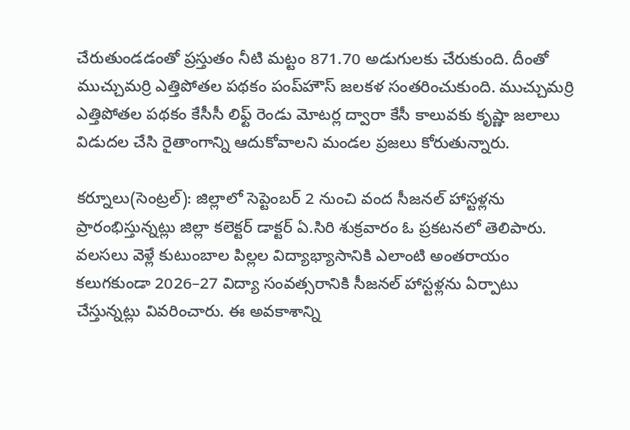చేరుతుండడంతో ప్రస్తుతం నీటి మట్టం 871.70 అడుగులకు చేరుకుంది. దీంతో ముచ్చుమర్రి ఎత్తిపోతల పథకం పంప్‌హౌస్‌ జలకళ సంతరించుకుంది. ముచ్చుమర్రి ఎత్తిపోతల పథకం కేసీసీ లిఫ్ట్‌ రెండు మోటర్ల ద్వారా కేసీ కాలువకు కృష్ణా జలాలు విడుదల చేసి రైతాంగాన్ని ఆదుకోవాలని మండల ప్రజలు కోరుతున్నారు.

కర్నూలు(సెంట్రల్‌): జిల్లాలో సెప్టెంబర్‌ 2 నుంచి వంద సీజనల్‌ హాస్టళ్లను ప్రారంభిస్తున్నట్లు జిల్లా కలెక్టర్‌ డాక్టర్‌ ఏ.సిరి శుక్రవారం ఓ ప్రకటనలో తెలిపారు. వలసలు వెళ్లే కుటుంబాల పిల్లల విద్యాభ్యాసానికి ఎలాంటి అంతరాయం కలుగకుండా 2026–27 విద్యా సంవత్సరానికి సీజనల్‌ హాస్టళ్లను ఏర్పాటు చేస్తున్నట్లు వివరించారు. ఈ అవకాశాన్ని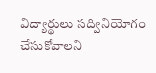విద్యార్థులు సద్వినియోగం చేసుకోవాలని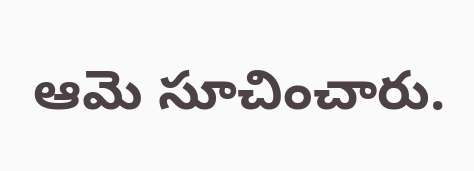ఆమె సూచించారు.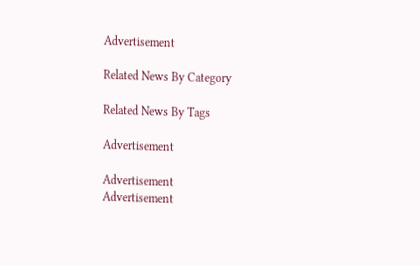Advertisement

Related News By Category

Related News By Tags

Advertisement

Advertisement
Advertisement